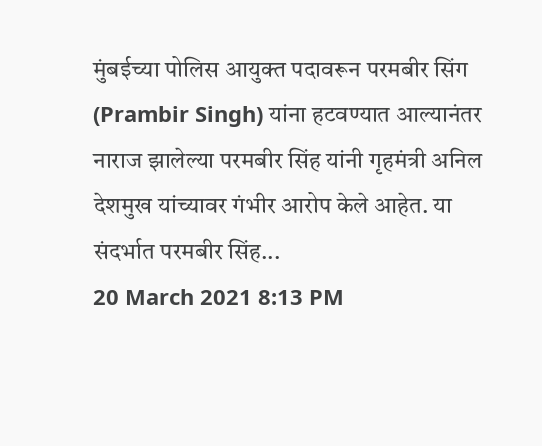मुंबईच्या पोलिस आयुक्त पदावरून परमबीर सिंग (Prambir Singh) यांना हटवण्यात आल्यानंतर नाराज झालेल्या परमबीर सिंह यांनी गृहमंत्री अनिल देशमुख यांच्यावर गंभीर आरोप केले आहेत. या संदर्भात परमबीर सिंह...
20 March 2021 8:13 PM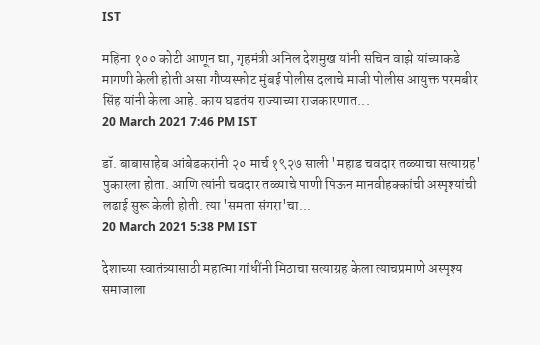IST

महिना १०० कोटी आणून द्या, गृहमंत्री अनिल देशमुख यांनी सचिन वाझे यांच्याकडे मागणी केली होती असा गौप्यस्फोट मुंबई पोलीस दलाचे माजी पोलीस आयुक्त परमबीर सिंह यांनी केला आहे. काय घडतंय राज्याच्या राजकारणात...
20 March 2021 7:46 PM IST

डॉ. बाबासाहेब आंबेडकरांनी २० मार्च १९२७ साली 'महाड चवदार तळ्याचा सत्याग्रह' पुकारला होता. आणि त्यांनी चवदार तळ्याचे पाणी पिऊन मानवीहक्कांची अस्पृश्यांची लढाई सुरू केली होती. त्या 'समता संगरा'चा...
20 March 2021 5:38 PM IST

देशाच्या स्वातंत्र्यासाठी महात्मा गांधींनी मिठाचा सत्याग्रह केला त्याचप्रमाणे अस्पृश्य समाजाला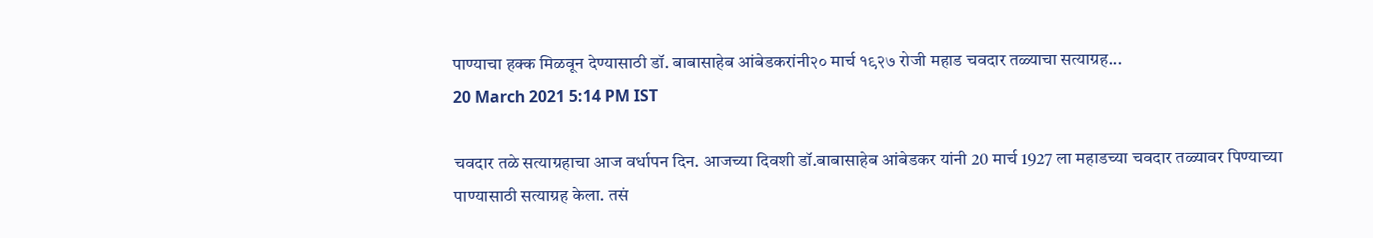पाण्याचा हक्क मिळवून देण्यासाठी डॉ. बाबासाहेब आंबेडकरांनी२० मार्च १९२७ रोजी महाड चवदार तळ्याचा सत्याग्रह...
20 March 2021 5:14 PM IST

चवदार तळे सत्याग्रहाचा आज वर्धापन दिन. आजच्या दिवशी डॉ.बाबासाहेब आंबेडकर यांनी 20 मार्च 1927 ला महाडच्या चवदार तळ्यावर पिण्याच्या पाण्यासाठी सत्याग्रह केला. तसं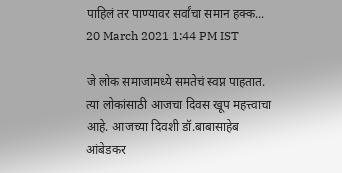पाहिलं तर पाण्यावर सर्वांचा समान हक्क...
20 March 2021 1:44 PM IST

जे लोक समाजामध्ये समतेचं स्वप्न पाहतात. त्या लोकांसाठी आजचा दिवस खूप महत्त्वाचा आहे. आजच्या दिवशी डॉ.बाबासाहेब आंबेडकर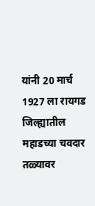यांनी 20 मार्च 1927 ला रायगड जिल्ह्यातील महाडच्या चवदार तळ्यावर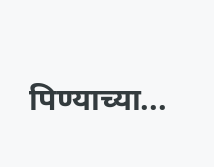पिण्याच्या...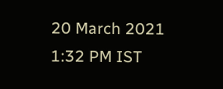20 March 2021 1:32 PM IST